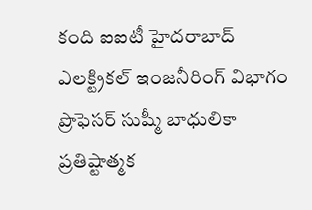కంది ఐఐటీ హైదరాబాద్ ఎలక్ట్రికల్ ఇంజనీరింగ్ విభాగం ప్రొఫెసర్ సుష్మీ బాధులికా ప్రతిష్టాత్మక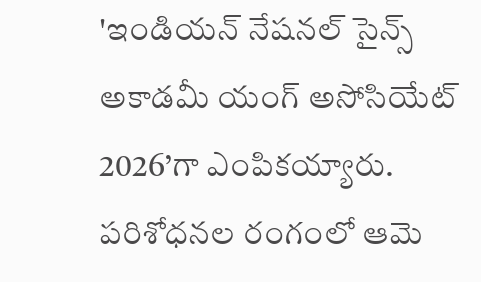'ఇండియన్ నేషనల్ సైన్స్ అకాడమీ యంగ్ అసోసియేట్ 2026’గా ఎంపికయ్యారు. పరిశోధనల రంగంలో ఆమె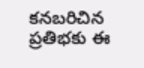కనబరిచిన ప్రతిభకు ఈ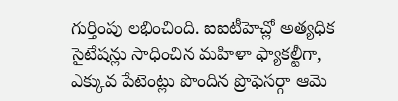గుర్తింపు లభించింది. ఐఐటీహెచ్లో అత్యధిక సైటేషన్లు సాధించిన మహిళా ఫ్యాకల్టీగా, ఎక్కువ పేటెంట్లు పొందిన ప్రొఫెసర్గా ఆమె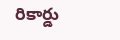రికార్డు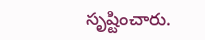సృష్టించారు.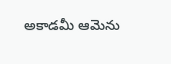అకాడమీ ఆమెను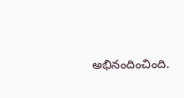అభినందించింది.